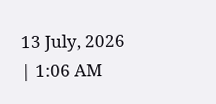13 July, 2026 | 1:06 AM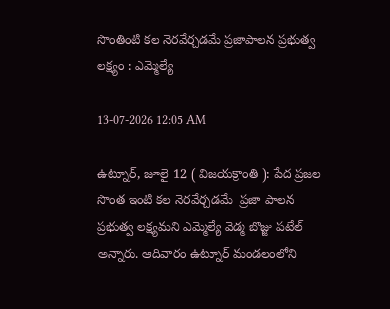సొంతింటి కల నెరవేర్చడమే ప్రజాపాలన ప్రభుత్వ లక్ష్యం : ఎమ్మెల్యే

13-07-2026 12:05 AM

ఉట్నూర్, జూలై 12 ( విజయక్రాంతి ): పేద ప్రజల సొంత ఇంటి కల నెరవేర్చడమే  ప్రజా పాలన ప్రభుత్వ లక్ష్యమని ఎమ్మెల్యే వెడ్మ బొజ్జు పటేల్ అన్నారు. ఆదివారం ఉట్నూర్ మండలంలోని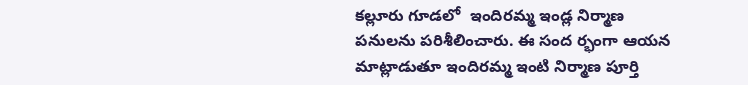కల్లూరు గూడలో  ఇందిరమ్మ ఇండ్ల నిర్మాణ పనులను పరిశీలించారు. ఈ సంద ర్భంగా ఆయన మాట్లాడుతూ ఇందిరమ్మ ఇంటి నిర్మాణ పూర్తి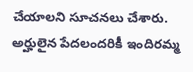చేయాలని సూచనలు చేశారు. అర్హులైన పేదలందరికీ ఇందిరమ్మ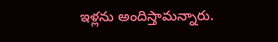ఇళ్లను అందిస్తామన్నారు.